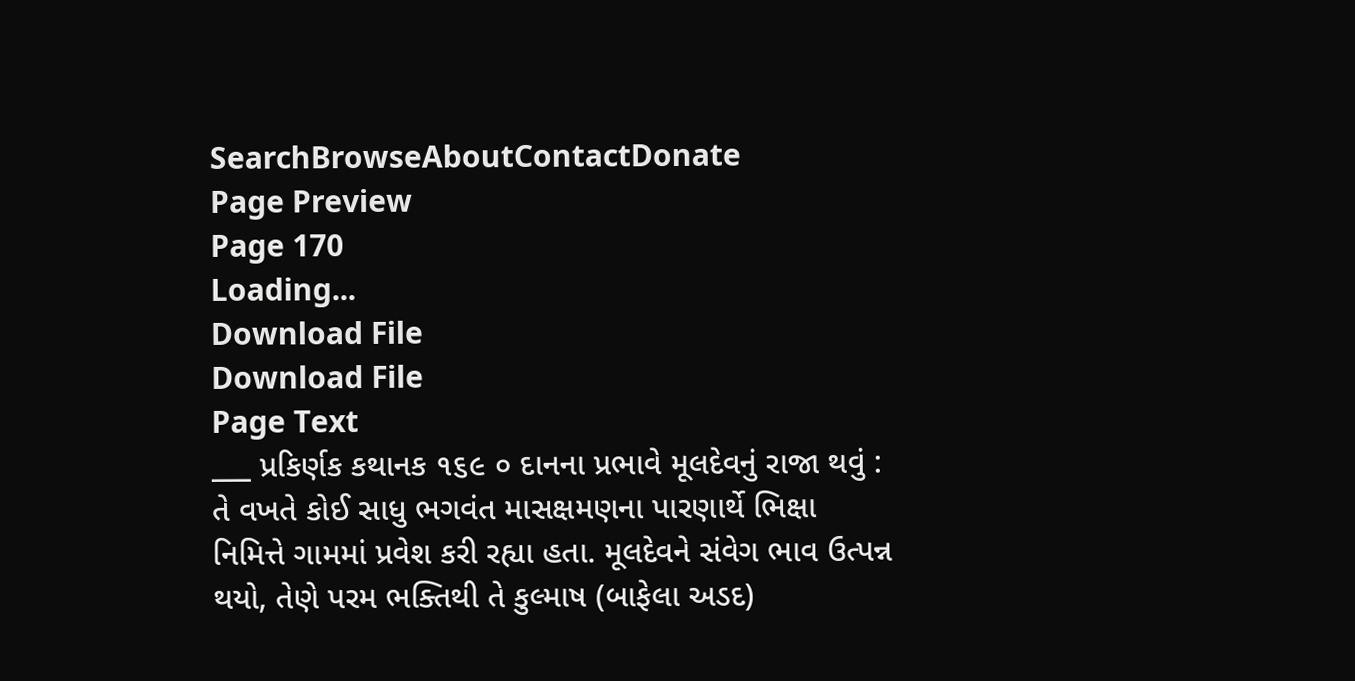SearchBrowseAboutContactDonate
Page Preview
Page 170
Loading...
Download File
Download File
Page Text
___ પ્રકિર્ણક કથાનક ૧૬૯ ૦ દાનના પ્રભાવે મૂલદેવનું રાજા થવું : તે વખતે કોઈ સાધુ ભગવંત માસક્ષમણના પારણાર્થે ભિક્ષા નિમિત્તે ગામમાં પ્રવેશ કરી રહ્યા હતા. મૂલદેવને સંવેગ ભાવ ઉત્પન્ન થયો, તેણે પરમ ભક્તિથી તે કુલ્માષ (બાફેલા અડદ)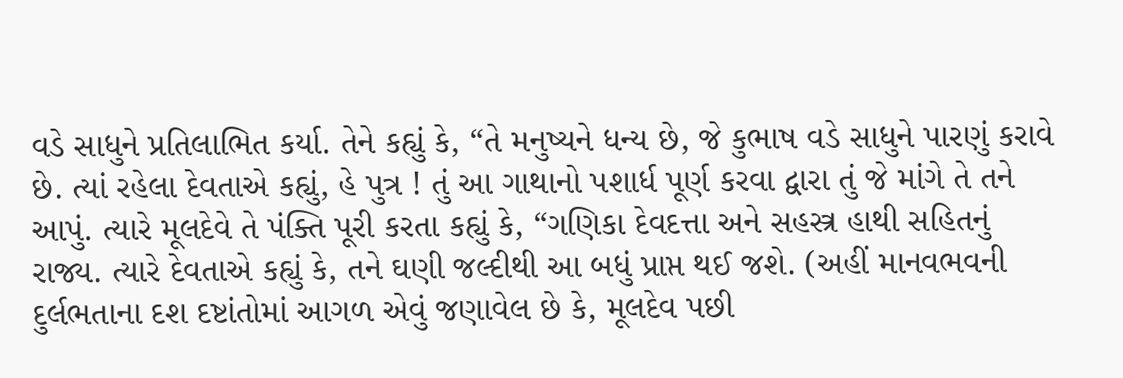વડે સાધુને પ્રતિલાભિત કર્યા. તેને કહ્યું કે, “તે મનુષ્યને ધન્ય છે, જે કુભાષ વડે સાધુને પારણું કરાવે છે. ત્યાં રહેલા દેવતાએ કહ્યું, હે પુત્ર ! તું આ ગાથાનો પશાર્ધ પૂર્ણ કરવા દ્વારા તું જે માંગે તે તને આપું. ત્યારે મૂલદેવે તે પંક્તિ પૂરી કરતા કહ્યું કે, “ગણિકા દેવદત્તા અને સહસ્ત્ર હાથી સહિતનું રાજ્ય. ત્યારે દેવતાએ કહ્યું કે, તને ઘણી જલ્દીથી આ બધું પ્રાપ્ત થઈ જશે. (અહીં માનવભવની દુર્લભતાના દશ દષ્ટાંતોમાં આગળ એવું જણાવેલ છે કે, મૂલદેવ પછી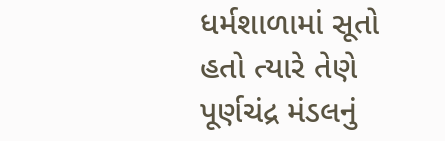ધર્મશાળામાં સૂતો હતો ત્યારે તેણે પૂર્ણચંદ્ર મંડલનું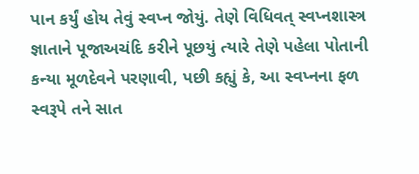પાન કર્યું હોય તેવું સ્વપ્ન જોયું. તેણે વિધિવત્ સ્વપ્નશાસ્ત્ર જ્ઞાતાને પૂજાઅચંદિ કરીને પૂછયું ત્યારે તેણે પહેલા પોતાની કન્યા મૂળદેવને પરણાવી, પછી કહ્યું કે, આ સ્વપ્નના ફળ સ્વરૂપે તને સાત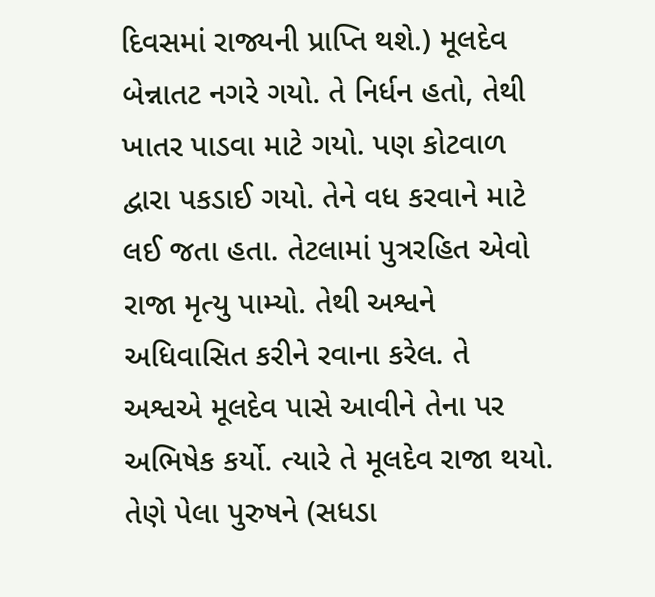દિવસમાં રાજ્યની પ્રાપ્તિ થશે.) મૂલદેવ બેન્નાતટ નગરે ગયો. તે નિર્ધન હતો, તેથી ખાતર પાડવા માટે ગયો. પણ કોટવાળ દ્વારા પકડાઈ ગયો. તેને વધ કરવાને માટે લઈ જતા હતા. તેટલામાં પુત્રરહિત એવો રાજા મૃત્યુ પામ્યો. તેથી અશ્વને અધિવાસિત કરીને રવાના કરેલ. તે અશ્વએ મૂલદેવ પાસે આવીને તેના પર અભિષેક કર્યો. ત્યારે તે મૂલદેવ રાજા થયો. તેણે પેલા પુરુષને (સધડા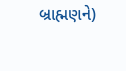બ્રાહ્મણને)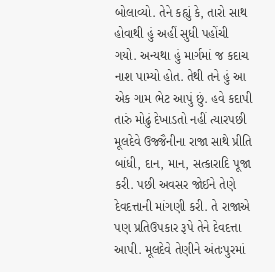બોલાવ્યો. તેને કહ્યું કે, તારો સાથ હોવાથી હું અહીં સુધી પહોંચી ગયો. અન્યથા હું માર્ગમાં જ કદાચ નાશ પામ્યો હોત. તેથી તને હું આ એક ગામ ભેટ આપું છું. હવે કદાપી તારું મોઢું દેખાડતો નહીં ત્યારપછી મૂલદેવે ઉજ્જૈનીના રાજા સાથે પ્રીતિ બાંધી, દાન, માન, સત્કારાદિ પૂજા કરી. પછી અવસર જોઈને તેણે દેવદત્તાની માંગણી કરી. તે રાજાએ પણ પ્રતિઉપકાર રૂપે તેને દેવદત્તા આપી. મૂલદેવે તેણીને અંતઃપુરમાં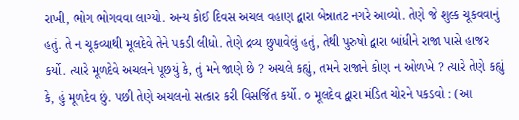રાખી, ભોગ ભોગવવા લાગ્યો. અન્ય કોઈ દિવસ અચલ વહાણ દ્વારા બેન્નાતટ નગરે આવ્યો. તેણે જે શુલ્ક ચૂકવવાનું હતું. તે ન ચૂકવ્યાથી મૂલદેવે તેને પકડી લીધો. તેણે દ્રવ્ય છુપાવેલું હતું, તેથી પુરુષો દ્વારા બાંધીને રાજા પાસે હાજર કર્યો. ત્યારે મૂળદેવે અચલને પૂછયું કે, તું મને જાણે છે ? અચલે કહ્યું, તમને રાજાને કોણ ન ઓળખે ? ત્યારે તેણે કહ્યું કે, હું મૂળદેવ છું. પછી તેણે અચલનો સત્કાર કરી વિસર્જિત કર્યો. ૦ મૂલદેવ દ્વારા મંડિત ચોરને પકડવો : (આ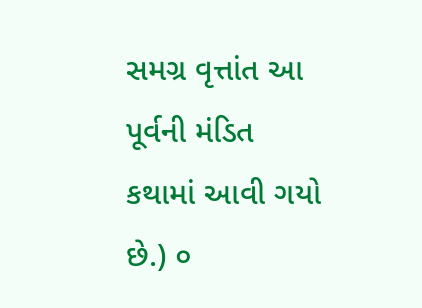સમગ્ર વૃત્તાંત આ પૂર્વની મંડિત કથામાં આવી ગયો છે.) ૦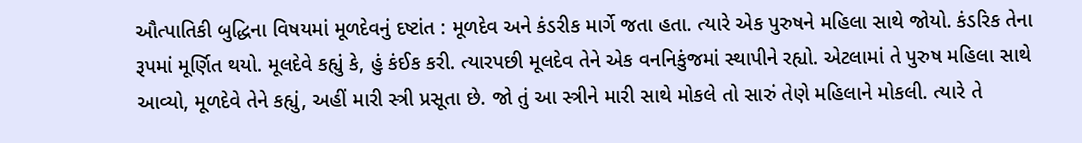ઔત્પાતિકી બુદ્ધિના વિષયમાં મૂળદેવનું દષ્ટાંત : મૂળદેવ અને કંડરીક માર્ગે જતા હતા. ત્યારે એક પુરુષને મહિલા સાથે જોયો. કંડરિક તેના રૂપમાં મૂર્ણિત થયો. મૂલદેવે કહ્યું કે, હું કંઈક કરી. ત્યારપછી મૂલદેવ તેને એક વનનિકુંજમાં સ્થાપીને રહ્યો. એટલામાં તે પુરુષ મહિલા સાથે આવ્યો, મૂળદેવે તેને કહ્યું, અહીં મારી સ્ત્રી પ્રસૂતા છે. જો તું આ સ્ત્રીને મારી સાથે મોકલે તો સારું તેણે મહિલાને મોકલી. ત્યારે તે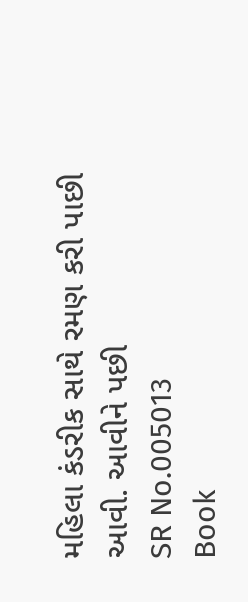મહિલા કંડરીક સાથે રમણ કરી પાછી આવી. આવીને પછી
SR No.005013
Book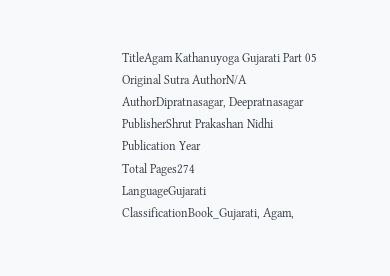TitleAgam Kathanuyoga Gujarati Part 05
Original Sutra AuthorN/A
AuthorDipratnasagar, Deepratnasagar
PublisherShrut Prakashan Nidhi
Publication Year
Total Pages274
LanguageGujarati
ClassificationBook_Gujarati, Agam,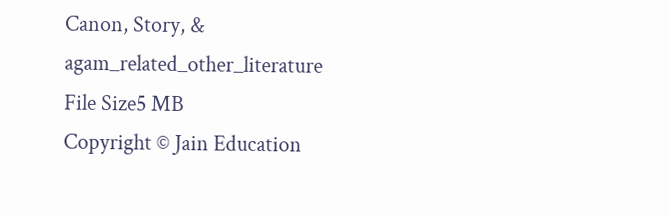Canon, Story, & agam_related_other_literature
File Size5 MB
Copyright © Jain Education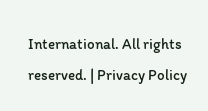International. All rights reserved. | Privacy Policy